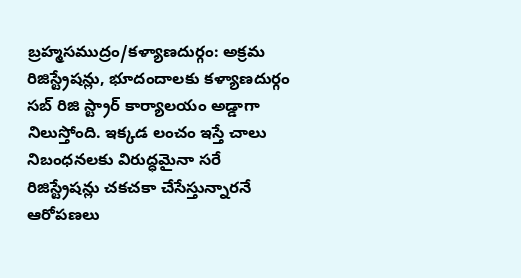బ్రహ్మసముద్రం/కళ్యాణదుర్గం: అక్రమ రిజిస్ట్రేషన్లు, భూదందాలకు కళ్యాణదుర్గం సబ్ రిజి స్ట్రార్ కార్యాలయం అడ్డాగా నిలుస్తోంది. ఇక్కడ లంచం ఇస్తే చాలు నిబంధనలకు విరుద్ధమైనా సరే రిజిస్ట్రేషన్లు చకచకా చేసేస్తున్నారనే ఆరోపణలు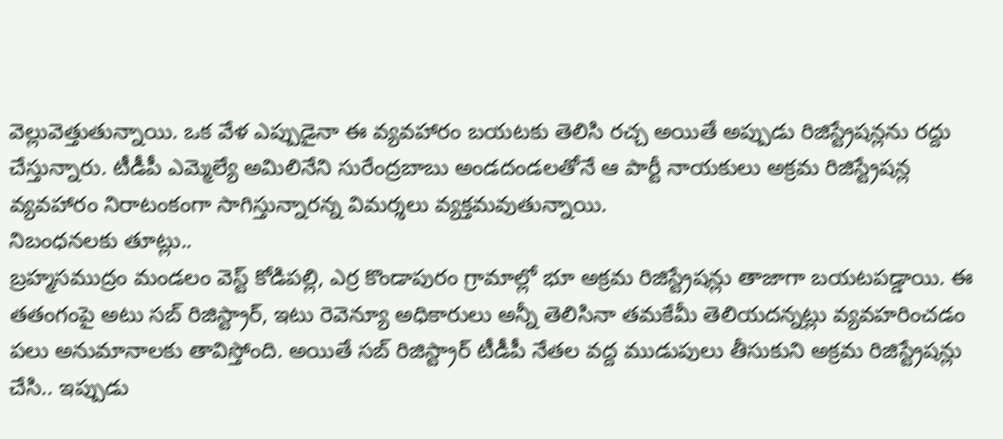వెల్లువెత్తుతున్నాయి. ఒక వేళ ఎప్పుడైనా ఈ వ్యవహారం బయటకు తెలిసి రచ్చ అయితే అప్పుడు రిజిస్ట్రేషన్లను రద్దు చేస్తున్నారు. టీడీపీ ఎమ్మెల్యే అమిలినేని సురేంద్రబాబు అండదండలతోనే ఆ పార్టీ నాయకులు అక్రమ రిజిస్ట్రేషన్ల వ్యవహారం నిరాటంకంగా సాగిస్తున్నారన్న విమర్శలు వ్యక్తమవుతున్నాయి.
నిబంధనలకు తూట్లు..
బ్రహ్మసముద్రం మండలం వెస్ట్ కోడిపల్లి, ఎర్ర కొండాపురం గ్రామాల్లో భూ అక్రమ రిజిస్ట్రేషన్లు తాజాగా బయటపడ్డాయి. ఈ తతంగంపై అటు సబ్ రిజిస్ట్రార్, ఇటు రెవెన్యూ అధికారులు అన్నీ తెలిసినా తమకేమీ తెలియదన్నట్లు వ్యవహరించడం పలు అనుమానాలకు తావిస్తోంది. అయితే సబ్ రిజిస్ట్రార్ టీడీపీ నేతల వద్ద ముడుపులు తీసుకుని అక్రమ రిజిస్ట్రేషన్లు చేసి.. ఇప్పుడు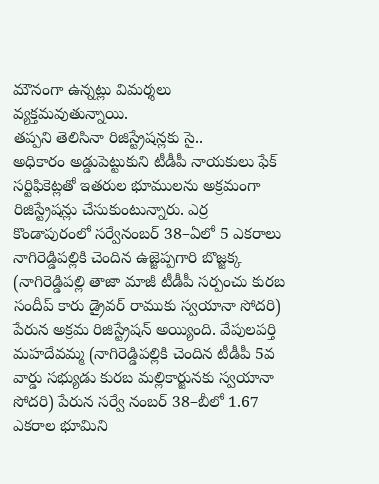మౌనంగా ఉన్నట్లు విమర్శలు వ్యక్తమవుతున్నాయి.
తప్పని తెలిసినా రిజిస్ట్రేషన్లకు సై..
అధికారం అడ్డుపెట్టుకుని టీడీపీ నాయకులు ఫేక్ సర్టిఫికెట్లతో ఇతరుల భూములను అక్రమంగా రిజిస్ట్రేషన్లు చేసుకుంటున్నారు. ఎర్ర కొండాపురంలో సర్వేనంబర్ 38–ఏలో 5 ఎకరాలు నాగిరెడ్డిపల్లికి చెందిన ఉజ్జెప్పగారి బొజ్జక్క (నాగిరెడ్డిపల్లి తాజా మాజీ టీడీపీ సర్పంచు కురబ సందీప్ కారు డ్రైవర్ రాముకు స్వయానా సోదరి) పేరున అక్రమ రిజిస్ట్రేషన్ అయ్యింది. వేపులపర్తి మహదేవమ్మ (నాగిరెడ్డిపల్లికి చెందిన టీడీపీ 5వ వార్డు సభ్యుడు కురబ మల్లికార్జునకు స్వయానా సోదరి) పేరున సర్వే నంబర్ 38–బీలో 1.67 ఎకరాల భూమిని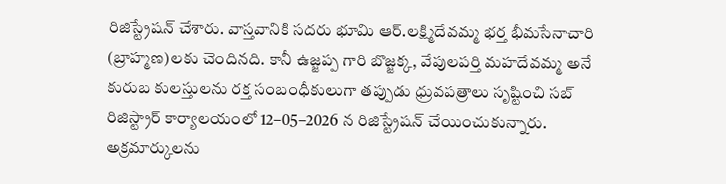రిజిస్ట్రేషన్ చేశారు. వాస్తవానికి సదరు భూమి ఆర్.లక్ష్మిదేవమ్మ భర్త భీమసేనాచారి (బ్రాహ్మణ)లకు చెందినది. కానీ ఉజ్జప్ప గారి బొజ్జక్క, వేపులపర్తి మహదేవమ్మ అనే కురుబ కులస్తులను రక్త సంబంధీకులుగా తప్పుడు ధ్రువపత్రాలు సృష్టించి సబ్ రిజిస్ట్రార్ కార్యాలయంలో 12–05–2026 న రిజిస్ట్రేషన్ చేయించుకున్నారు.
అక్రమార్కులను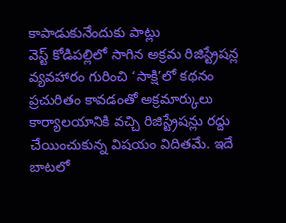కాపాడుకునేందుకు పాట్లు
వెస్ట్ కోడిపల్లిలో సాగిన అక్రమ రిజిస్ట్రేషన్ల వ్యవహారం గురించి ‘సాక్షి’లో కథనం ప్రచురితం కావడంతో అక్రమార్కులు కార్యాలయానికి వచ్చి రిజిస్ట్రేషన్లు రద్దు చేయించుకున్న విషయం విదితమే. ఇదే బాటలో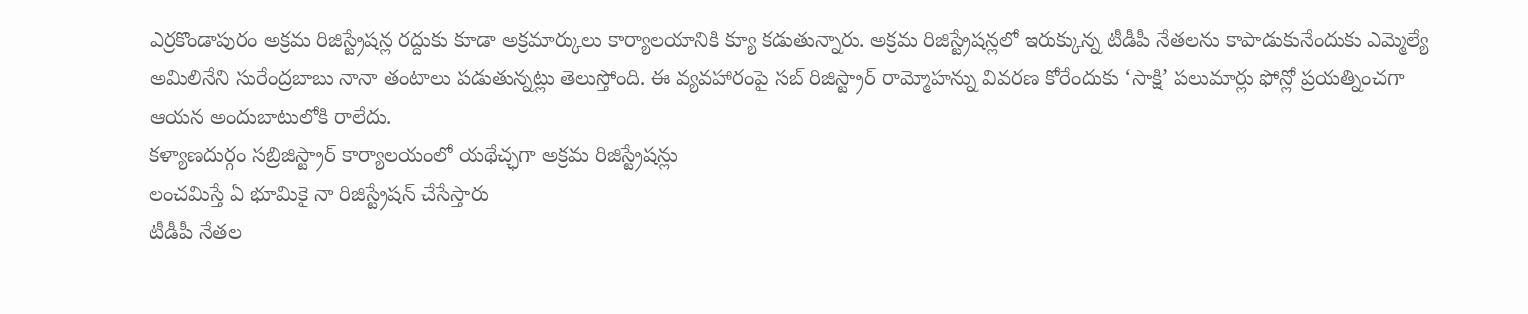ఎర్రకొండాపురం అక్రమ రిజిస్ట్రేషన్ల రద్దుకు కూడా అక్రమార్కులు కార్యాలయానికి క్యూ కడుతున్నారు. అక్రమ రిజిస్ట్రేషన్లలో ఇరుక్కున్న టీడీపీ నేతలను కాపాడుకునేందుకు ఎమ్మెల్యే అమిలినేని సురేంద్రబాబు నానా తంటాలు పడుతున్నట్లు తెలుస్తోంది. ఈ వ్యవహారంపై సబ్ రిజిస్ట్రార్ రామ్మోహన్ను వివరణ కోరేందుకు ‘సాక్షి’ పలుమార్లు ఫోన్లో ప్రయత్నించగా ఆయన అందుబాటులోకి రాలేదు.
కళ్యాణదుర్గం సబ్రిజిస్ట్రార్ కార్యాలయంలో యథేచ్ఛగా అక్రమ రిజిస్ట్రేషన్లు
లంచమిస్తే ఏ భూమికై నా రిజిస్ట్రేషన్ చేసేస్తారు
టీడీపీ నేతల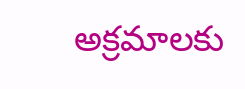అక్రమాలకు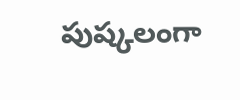పుష్కలంగా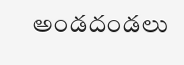అండదండలు